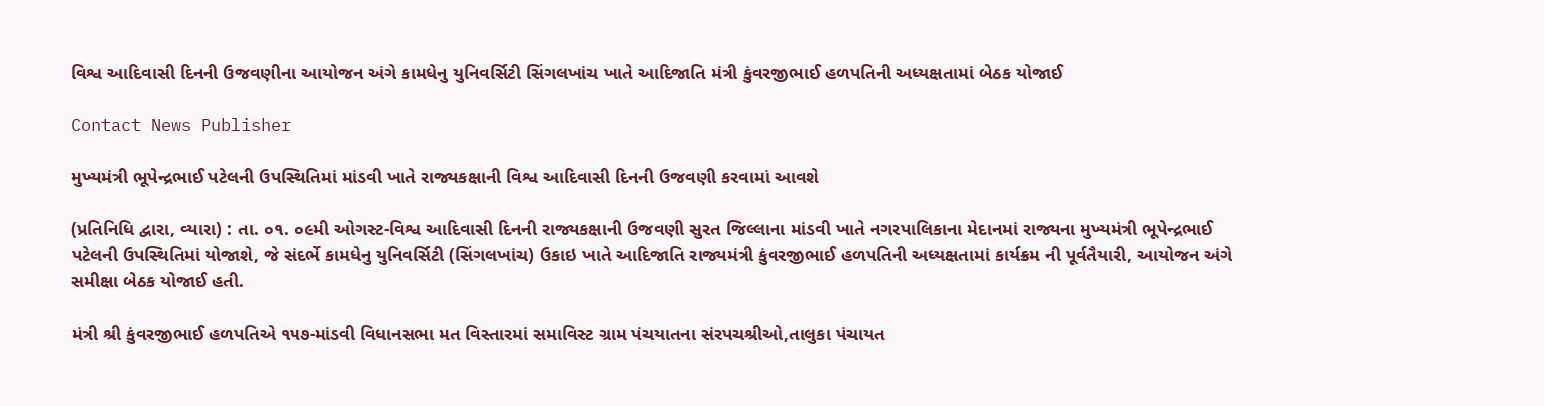વિશ્વ આદિવાસી દિનની ઉજવણીના આયોજન અંગે કામધેનુ યુનિવર્સિટી સિંગલખાંચ ખાતે આદિજાતિ મંત્રી કુંવરજીભાઈ હળપતિની અધ્યક્ષતામાં બેઠક યોજાઈ

Contact News Publisher

મુખ્યમંત્રી ભૂપેન્દ્રભાઈ પટેલની ઉપસ્થિતિમાં માંડવી ખાતે રાજ્યકક્ષાની વિશ્વ આદિવાસી દિનની ઉજવણી કરવામાં આવશે

(પ્રતિનિધિ દ્વારા, વ્યારા) : તા. ૦૧. ૦૯મી ઓગસ્ટ-વિશ્વ આદિવાસી દિનની રાજ્યકક્ષાની ઉજવણી સુરત જિલ્લાના માંડવી ખાતે નગરપાલિકાના મેદાનમાં રાજ્યના મુખ્યમંત્રી ભૂપેન્દ્રભાઈ પટેલની ઉપસ્થિતિમાં યોજાશે, જે સંદર્ભે કામધેનુ યુનિવર્સિટી (સિંગલખાંચ) ઉકાઇ ખાતે આદિજાતિ રાજ્યમંત્રી કુંવરજીભાઈ હળપતિની અધ્યક્ષતામાં કાર્યક્રમ ની પૂર્વતૈયારી, આયોજન અંગે સમીક્ષા બેઠક યોજાઈ હતી.

મંત્રી શ્રી કુંવરજીભાઈ હળપતિએ ૧૫૭-માંડવી વિધાનસભા મત વિસ્તારમાં સમાવિસ્ટ ગ્રામ પંચયાતના સંરપચશ્રીઓ,તાલુકા પંચાયત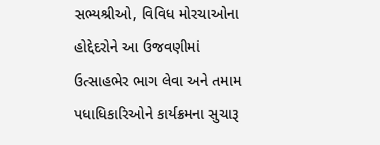સભ્યશ્રીઓ, વિવિધ મોરચાઓના હોદ્દેદરોને આ ઉજવણીમાં ઉત્સાહભેર ભાગ લેવા અને તમામ પધાધિકારિઓને કાર્યક્રમના સુચારૂ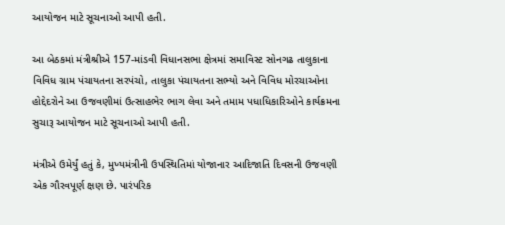આયોજન માટે સૂચનાઓ આપી હતી.

આ બેઠકમાં મંત્રીશ્રીએ 157-માંડવી વિધાનસભા ક્ષેત્રમાં સમાવિસ્ટ સોનગઢ તાલુકાના વિવિધ ગ્રામ પંચાયતના સરપંચો, તાલુકા પંચાયતના સભ્યો અને વિવિધ મોરચાઓના હોદ્દેદરોને આ ઉજવણીમાં ઉત્સાહભેર ભાગ લેવા અને તમામ પધાધિકારિઓને કાર્યક્રમના સુચારૂ આયોજન માટે સૂચનાઓ આપી હતી.

મંત્રીએ ઉમેર્યું હતું કે, મુખ્યમંત્રીની ઉપસ્થિતિમાં યોજાનાર આદિજાતિ દિવસની ઉજવણી એક ગૌરવપૂર્ણ ક્ષણ છે. પારંપરિક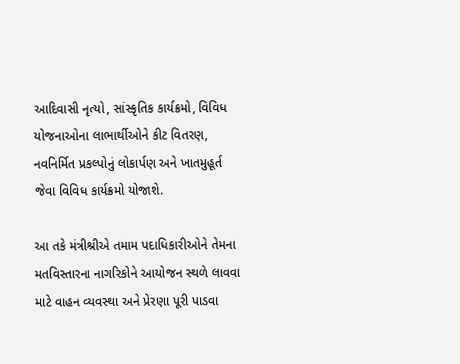આદિવાસી નૃત્યો, સાંસ્કૃતિક કાર્યક્રમો, વિવિધ યોજનાઓના લાભાર્થીઓને કીટ વિતરણ, નવનિર્મિત પ્રકલ્પોનું લોકાર્પણ અને ખાતમુહૂર્ત જેવા વિવિધ કાર્યક્રમો યોજાશે.

આ તકે મંત્રીશ્રીએ તમામ પદાધિકારીઓને તેમના મતવિસ્તારના નાગરિકોને આયોજન સ્થળે લાવવા માટે વાહન વ્યવસ્થા અને પ્રેરણા પૂરી પાડવા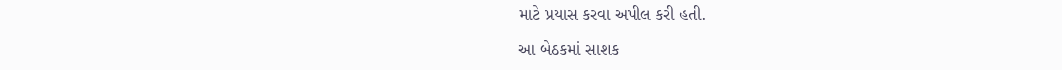માટે પ્રયાસ કરવા અપીલ કરી હતી.

આ બેઠકમાં સાશક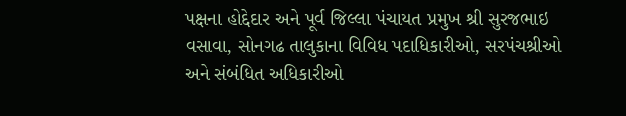પક્ષના હોદ્દેદાર અને પૂર્વ જિલ્લા પંચાયત પ્રમુખ શ્રી સુરજભાઇ વસાવા, સોનગઢ તાલુકાના વિવિધ પદાધિકારીઓ, સરપંચશ્રીઓ અને સંબંધિત અધિકારીઓ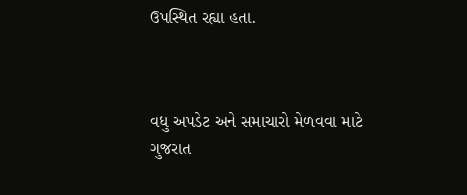ઉપસ્થિત રહ્યા હતા.



વધુ અપડેટ અને સમાચારો મેળવવા માટે ગુજરાત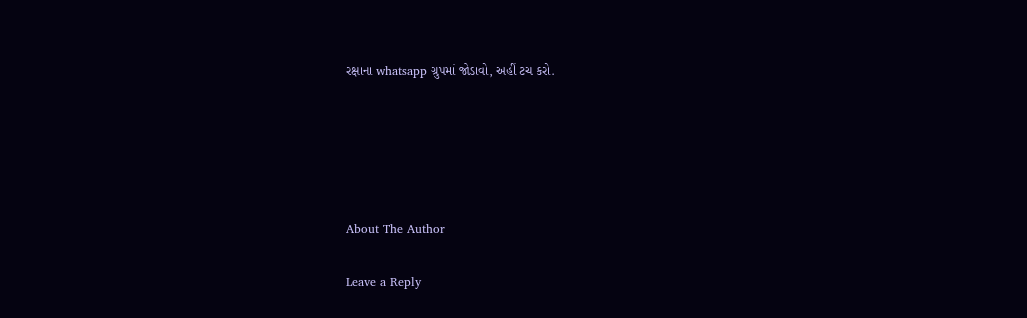રક્ષાના whatsapp ગ્રુપમાં જોડાવો, અહીં ટચ કરો.





About The Author

Leave a Reply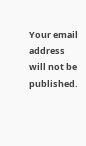Your email address will not be published.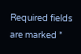Required fields are marked *